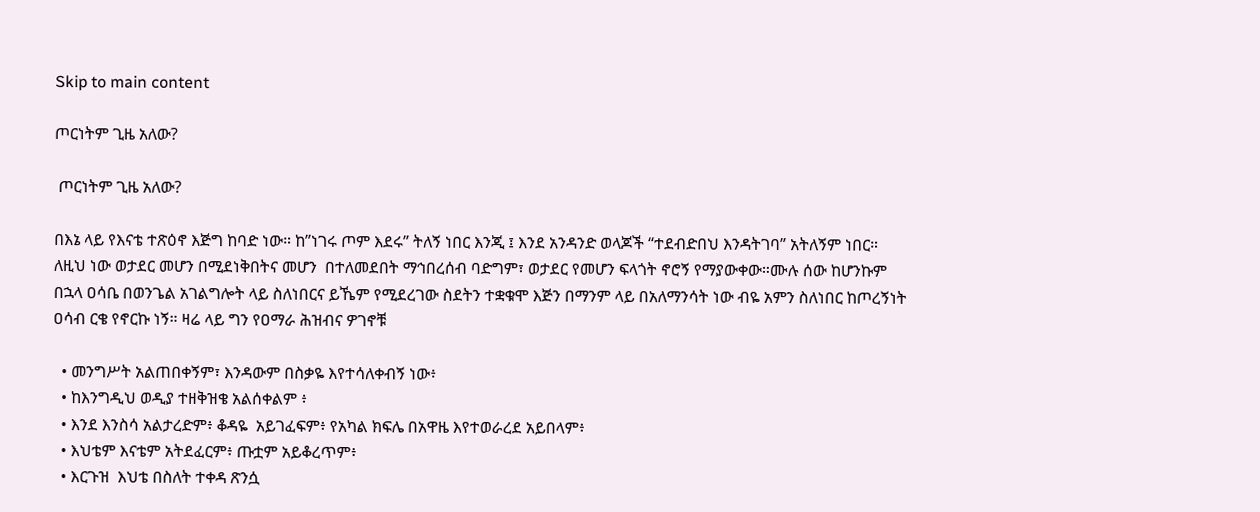Skip to main content

ጦርነትም ጊዜ አለው?

 ጦርነትም ጊዜ አለው?

በእኔ ላይ የእናቴ ተጽዕኖ እጅግ ከባድ ነው። ከ”ነገሩ ጦም እደሩ” ትለኝ ነበር እንጂ ፤ እንደ አንዳንድ ወላጆች “ተደብድበህ እንዳትገባ” አትለኝም ነበር። ለዚህ ነው ወታደር መሆን በሚደነቅበትና መሆን  በተለመደበት ማኅበረሰብ ባድግም፣ ወታደር የመሆን ፍላጎት ኖሮኝ የማያውቀው።ሙሉ ሰው ከሆንኩም በኋላ ዐሳቤ በወንጌል አገልግሎት ላይ ስለነበርና ይኼም የሚደረገው ስደትን ተቋቁሞ እጅን በማንም ላይ በአለማንሳት ነው ብዬ አምን ስለነበር ከጦረኝነት ዐሳብ ርቄ የኖርኩ ነኝ። ዛሬ ላይ ግን የዐማራ ሕዝብና ዎገኖቹ

  • መንግሥት አልጠበቀኝም፣ እንዳውም በስቃዬ እየተሳለቀብኝ ነው፥
  • ከእንግዲህ ወዲያ ተዘቅዝቄ አልሰቀልም ፥
  • እንደ እንስሳ አልታረድም፥ ቆዳዬ  አይገፈፍም፥ የአካል ክፍሌ በአዋዜ እየተወራረደ አይበላም፥
  • እህቴም እናቴም አትደፈርም፥ ጡቷም አይቆረጥም፥
  • እርጉዝ  እህቴ በስለት ተቀዳ ጽንሷ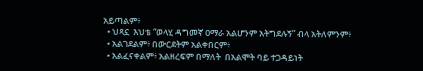አይጣልም፥
  • ህጻኗ  እህቴ “ወላሂ ዳግመኛ ዐማራ አልሆንም አትግደሉኝ” ብላ አትለምንም፥
  • አልገደልም፥ በውርደትም አልቀበርም፥
  • አልፈናቀልም፥ አልዘረፍም በማለት  በአልሞት ባይ ተጋዳይነት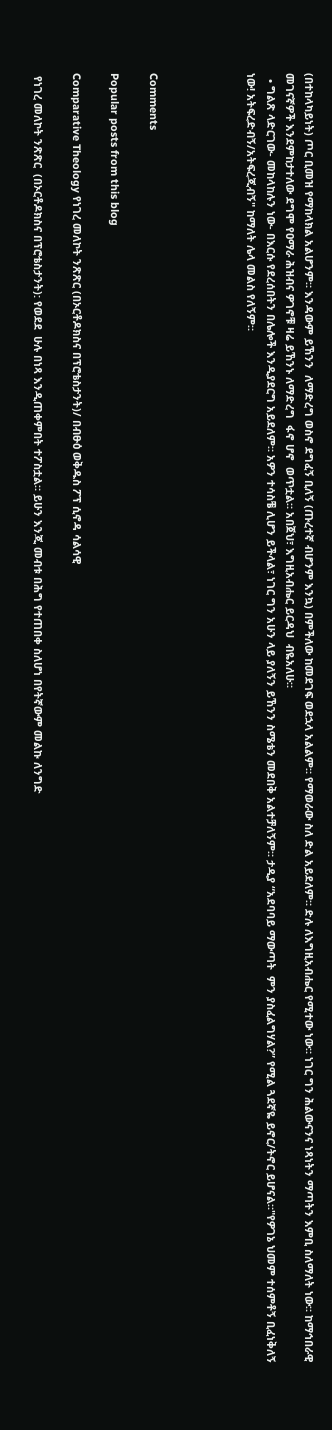(በተከላካይነት) ጦር ቢመዝ የማከላክል አልሆንም። እንዳውም ይኸንን  ለማድረግ ወስኖ ደግፈኝ ቢለኝ (ጡረተኛ ብሆንም እንኳ) በምችለው ከመደገፍ ወደኋላ አልልም። የማወራው ስለ ድል አይደለም። ድሉ ለእግዚአብሔር የሚተው ነው። ነገር ግን ሕልውናንና ነጻነትን ማጣትን እምቢ ስለማለት ነው። ከማኅበራዊ መገናኛዎች እንደምከታተለው ደግሞ የዐማራ ሕዝብና ዎገኖቹ ዛሬ ይኸንኑ ለማድረግ  ፋኖ ሆኖ  ወጥቷል። አበጀህ፣ እግዚአብሔር ይርዳህ  ብዬአለሁ።
  • ግልጽ ላድርገው- መከላከሉን ነው- በእርሱ የደረሰበትን በሌሎች እንዲያደርግ አይደለም። አዎን ተሳስቼ ሊሆን ይችላል፣ ነገር ግን አሁን ላይ ያለኝን ይኸንን ስሜቴን መደበቅ አልተቻለኝም። ታዲያ “አደባባይ ማውጣት  ምን ያስፈልግሃል?” የሚል ጓደኛዬ ይኖር/ትኖር ይሆናል።"የዎገኔ ህመም ተሰምቶኝ ቢፈነቅለኝ ነው! አትፍረድብኝ/አትፍረጂብኝ" ከማለት ሌላ መልስ የለኝም።




Comments

Popular posts from this blog

Comparative Theology የነገረ መለኮት ንጽጽር (በኦርቶዶክስና በፕሮቴስታንት)/ በብፁዕ ወቅዱስ ፖፕ ሲኖዳ ሳልሳዊ

 የነገረ መለኮት ንጽጽር  (በኦርቶዶክስና በፕሮቴስታንት): የወደደ  ሁሉ በነጻ እንዲጠቀምበት ተፖስቷል። ይሁን እንጂ መብቱ በሕግ የተጠበቀ ስለሆነ በየትኛውም መልኩ ለንግድ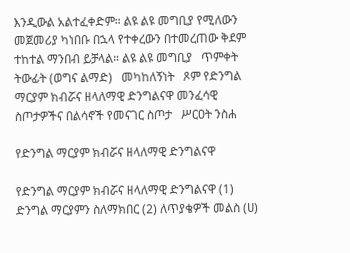እንዲውል አልተፈቀድም። ልዩ ልዩ መግቢያ የሚለውን መጀመሪያ ካነበቡ በኋላ የተቀረውን በተመረጠው ቅደም ተከተል ማንበብ ይቻላል። ልዩ ልዩ መግቢያ   ጥምቀት   ትውፊት (ወግና ልማድ)   መካከለኝነት   ጾም የድንግል ማርያም ክብሯና ዘላለማዊ ድንግልናዋ መንፈሳዊ ስጦታዎችና በልሳኖች የመናገር ስጦታ   ሥርዐት ንስሐ

የድንግል ማርያም ክብሯና ዘላለማዊ ድንግልናዋ

የድንግል ማርያም ክብሯና ዘላለማዊ ድንግልናዋ (1)  ድንግል ማርያምን ስለማክበር (2) ለጥያቄዎች መልስ (ሀ)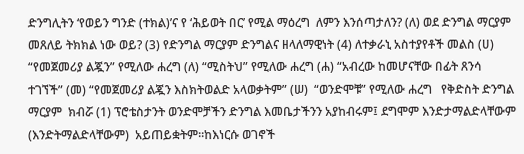ድንግሊትን ‘የወይን ግንድ (ተክል)’ና የ ‘ሕይወት በር’ የሚል ማዕረግ  ለምን እንሰጣታለን? (ለ) ወደ ድንግል ማርያም መጸለይ ትክክል ነው ወይ? (3) የድንግል ማርያም ድንግልና ዘላለማዊነት (4) ለተቃራኒ አስተያየቶች መልስ (ሀ) “የመጀመሪያ ልጇን” የሚለው ሐረግ (ለ) “ሚስትህ” የሚለው ሐረግ (ሐ) “አብረው ከመሆናቸው በፊት ጸንሳ ተገኘች” (መ) “የመጀመሪያ ልጇን እስክትወልድ አላወቃትም” (ሠ)  “ወንድሞቹ” የሚለው ሐረግ   የቅድስት ድንግል ማርያም  ክብሯ (1) ፕሮቴስታንት ወንድሞቻችን ድንግል እመቤታችንን አያከብሩም፤ ደግሞም እንድታማልድላቸውም (እንድትማልድላቸውም)  አይጠይቋትም።ከእነርሱ ወገኖች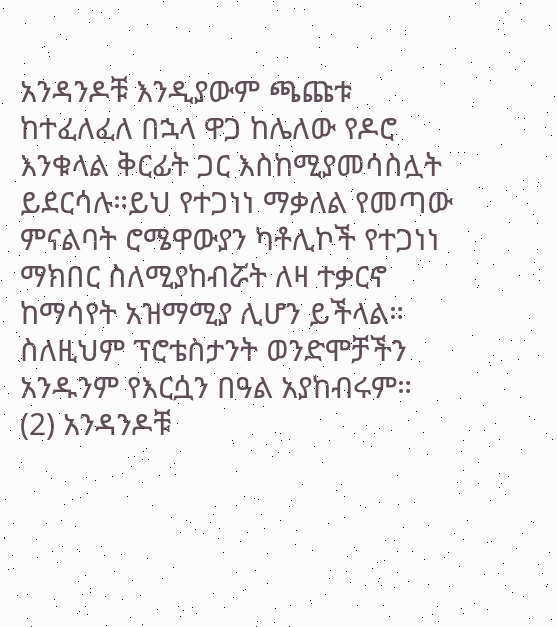አንዳንዶቹ እንዲያውም ጫጩቱ ከተፈለፈለ በኋላ ዋጋ ከሌለው የዶሮ እንቁላል ቅርፊት ጋር እስከሚያመሳስሏት ይደርሳሉ።ይህ የተጋነነ ማቃለል የመጣው ምናልባት ሮሜዋውያን ካቶሊኮች የተጋነነ ማክበር ስለሚያከብሯት ለዛ ተቃርኖ ከማሳየት አዝማሚያ ሊሆን ይችላል። ስለዚህም ፕሮቴስታንት ወንድሞቻችን አንዱንም የእርሷን በዓል አያከብሩም።  (2) አንዳንዶቹ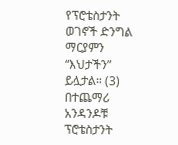የፕሮቴስታንት ወገኖች ድንግል ማርያምን “እህታችን” ይሏታል። (3) በተጨማሪ አንዳንዶቹ ፕሮቴስታንት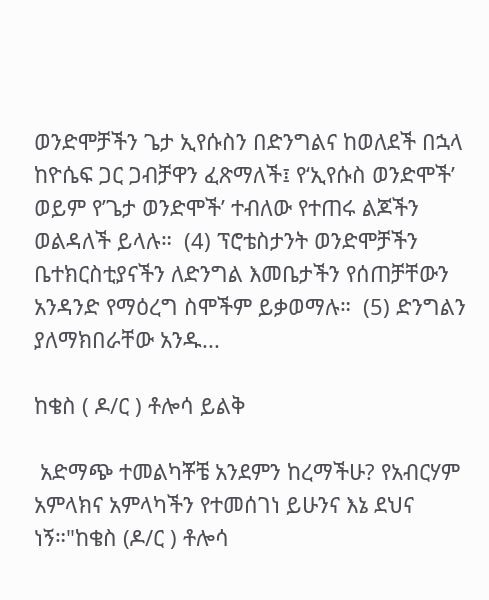ወንድሞቻችን ጌታ ኢየሱስን በድንግልና ከወለደች በኋላ ከዮሴፍ ጋር ጋብቻዋን ፈጽማለች፤ የ‘ኢየሱስ ወንድሞች’  ወይም የ’ጌታ ወንድሞች’ ተብለው የተጠሩ ልጆችን ወልዳለች ይላሉ።  (4) ፕሮቴስታንት ወንድሞቻችን ቤተክርስቲያናችን ለድንግል እመቤታችን የሰጠቻቸውን አንዳንድ የማዕረግ ስሞችም ይቃወማሉ።  (5) ድንግልን ያለማክበራቸው አንዱ...

ከቄስ ( ዶ/ር ) ቶሎሳ ይልቅ

 አድማጭ ተመልካቾቼ አንደምን ከረማችሁ? የአብርሃም አምላክና አምላካችን የተመሰገነ ይሁንና እኔ ደህና ነኝ።"ከቄስ (ዶ/ር ) ቶሎሳ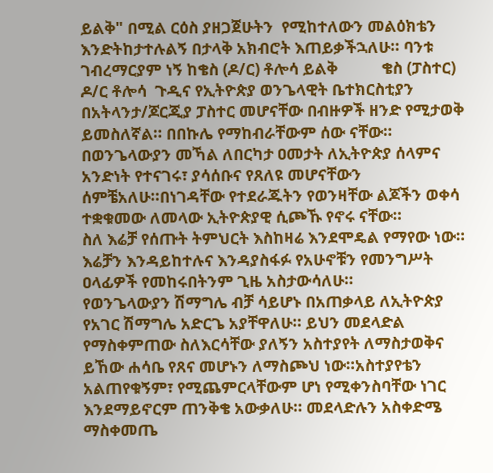ይልቅ" በሚል ርዕስ ያዘጋጀሁትን  የሚከተለውን መልዕክቴን እንድትከታተሉልኝ በታላቅ አክብሮት እጠይቃችኋለሁ። ባንቱ ገብረማርያም ነኝ ከቄስ (ዶ/ር) ቶሎሳ ይልቅ           ቄስ (ፓስተር) ዶ/ር ቶሎሳ  ጉዲና የኢትዮጵያ ወንጌላዊት ቤተክርስቲያን በአትላንታ/ጆርጂያ ፓስተር መሆናቸው በብዙዎች ዘንድ የሚታወቅ ይመስለኛል። በበኩሌ የማከብራቸውም ሰው ናቸው። በወንጌላውያን መኻል ለበርካታ ዐመታት ለኢትዮጵያ ሰላምና አንድነት የተናገሩ፣ ያሳሰቡና የጸለዩ መሆናቸውን ሰምቼአለሁ።በነገዳቸው የተደራጁትን የወንዛቸው ልጆችን ወቀሳ ተቋቁመው ለመላው ኢትዮጵያዊ ሲጮኹ የኖሩ ናቸው።           ስለ እሬቻ የሰጡት ትምህርት እስከዛሬ እንደሞዴል የማየው ነው። እሬቻን እንዳይከተሉና እንዳያስፋፉ የአሁኖቹን የመንግሥት ዐላፊዎች የመከሩበትንም ጊዜ አስታውሳለሁ።           የወንጌላውያን ሽማግሌ ብቻ ሳይሆኑ በአጠቃላይ ለኢትዮጵያ የአገር ሽማግሌ አድርጌ አያቸዋለሁ። ይህን መደላድል የማስቀምጠው ስለእርሳቸው ያለኝን አስተያየት ለማስታወቅና ይኸው ሐሳቤ የጸና መሆኑን ለማስጮህ ነው።አስተያየቴን አልጠየቁኝም፣ የሚጨምርላቸውም ሆነ የሚቀንስባቸው ነገር እንደማይኖርም ጠንቅቄ አውቃለሁ። መደላድሉን አስቀድሜ  ማስቀመጤ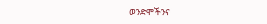ወንድሞችንና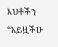እህቶችን “አይዟችሁ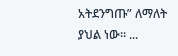አትደንግጡ” ለማለት ያህል ነው። ...